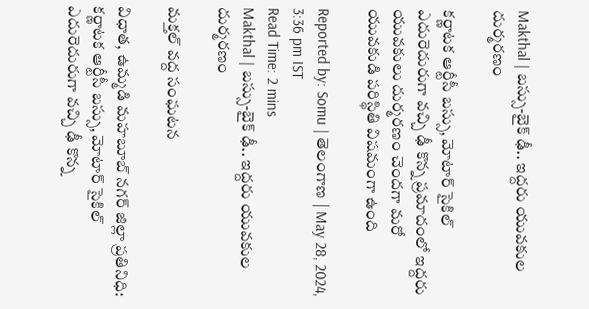Makthal | బస్సు-బైక్ ఢీ.. ఇద్దరు యువకుల దుర్మరణం

కర్ణాటక ఆర్టీసీ బస్సు, మోటార్ సైకిల్ ఎదురెదురుగా వచ్చి ఢీ కొన్న ప్రమాదంలో ఇద్దరు యువకులు దుర్మరణం చెందగా మరో యువకుడి పరిస్థితి విషమంగా ఉంది

Reported by: Somu | తెలంగాణ‌ | May 28, 2024, 3:36 pm IST
Read Time: 2 mins
Makthal | బస్సు-బైక్ ఢీ.. ఇద్దరు యువకుల దుర్మరణం

మక్తల్ వద్ద సంఘటన

విధాత, ఉమ్మడి మహబూబ్ నగర్ జిల్లా ప్రతినిధి: కర్ణాటక ఆర్టీసీ బస్సు, మోటార్ సైకిల్ ఎదురెదురుగా వచ్చి ఢీ కొన్న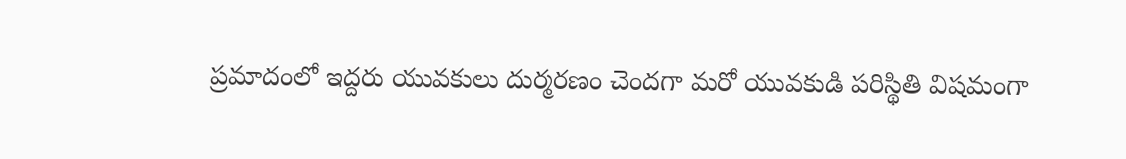ప్రమాదంలో ఇద్దరు యువకులు దుర్మరణం చెందగా మరో యువకుడి పరిస్థితి విషమంగా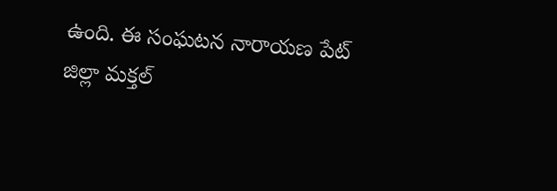ఉంది. ఈ సంఘటన నారాయణ పేట్ జిల్లా మక్తల్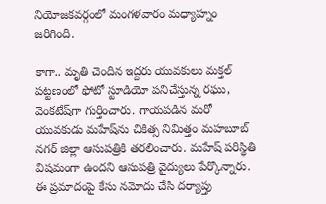నియోజకవర్గంలో మంగళవారం మధ్యాహ్నం జరిగింది.

కాగా.. మృతి చెందిన ఇద్దరు యువకులు మక్తల్ పట్టణంలో ఫోటో స్టూడియో పనిచేస్తున్న రఘు, వెంకటేష్‌గా గుర్తించారు. గాయపడిన మరో యువకుడు మహేష్‌ను చికిత్స నిమిత్తం మహబూబ్ నగర్ జిల్లా ఆసుపత్రికి తరలించారు. మహేష్ పరిస్థితి విషమంగా ఉందని ఆసుపత్రి వైద్యులు పేర్కొన్నారు. ఈ ప్రమాదంపై కేసు నమోదు చేసి దర్యాప్తు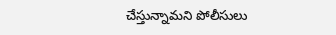చేస్తున్నామని పోలీసులు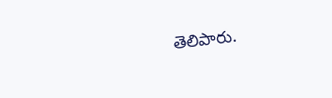తెలిపారు.